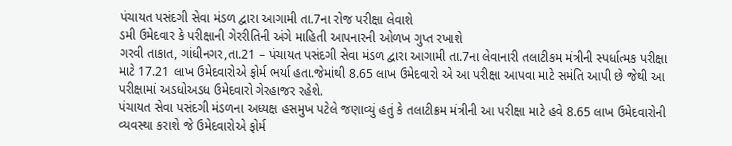પંચાયત પસંદગી સેવા મંડળ દ્વારા આગામી તા.7ના રોજ પરીક્ષા લેવાશે
ડમી ઉમેદવાર કે પરીક્ષાની ગેરરીતિની અંગે માહિતી આપનારની ઓળખ ગુપ્ત રખાશે
ગરવી તાકાત, ગાંધીનગર,તા.21 – પંચાયત પસંદગી સેવા મંડળ દ્વારા આગામી તા.7ના લેવાનારી તલાટીકમ મંત્રીની સ્પર્ધાત્મક પરીક્ષા માટે 17.21 લાખ ઉમેદવારોએ ફોર્મ ભર્યા હતા.જેમાંથી 8.65 લાખ ઉમેદવારો એ આ પરીક્ષા આપવા માટે સમંતિ આપી છે જેથી આ પરીક્ષામાં અડધોઅડધ ઉમેદવારો ગેરહાજર રહેશે.
પંચાયત સેવા પસંદગી મંડળના અધ્યક્ષ હસમુખ પટેલે જણાવ્યું હતું કે તલાટીક્રમ મંત્રીની આ પરીક્ષા માટે હવે 8.65 લાખ ઉમેદવારોની વ્યવસ્થા કરાશે જે ઉમેદવારોએ ફોર્મ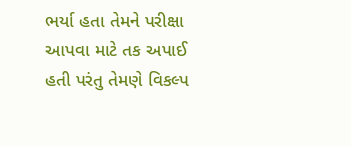ભર્યા હતા તેમને પરીક્ષા આપવા માટે તક અપાઈ હતી પરંતુ તેમણે વિકલ્પ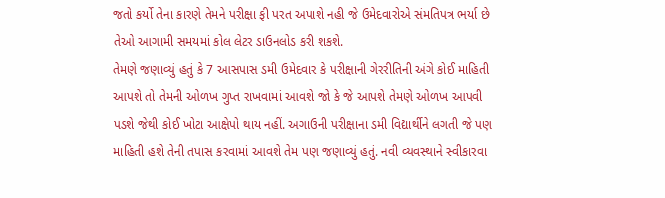જતો કર્યો તેના કારણે તેમને પરીક્ષા ફી પરત અપાશે નહી જે ઉમેદવારોએ સંમતિપત્ર ભર્યા છે તેઓ આગામી સમયમાં કોલ લેટર ડાઉનલોડ કરી શકશે.
તેમણે જણાવ્યું હતું કે 7 આસપાસ ડમી ઉમેદવાર કે પરીક્ષાની ગેરરીતિની અંગે કોઈ માહિતી આપશે તો તેમની ઓળખ ગુપ્ત રાખવામાં આવશે જો કે જે આપશે તેમણે ઓળખ આપવી પડશે જેથી કોઈ ખોટા આક્ષેપો થાય નહીં. અગાઉની પરીક્ષાના ડમી વિદ્યાર્થીને લગતી જે પણ માહિતી હશે તેની તપાસ કરવામાં આવશે તેમ પણ જણાવ્યું હતું. નવી વ્યવસ્થાને સ્વીકારવા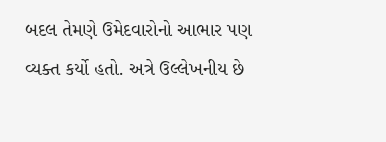બદલ તેમણે ઉમેદવારોનો આભાર પણ વ્યક્ત કર્યો હતો. અત્રે ઉલ્લેખનીય છે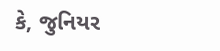કે, જુનિયર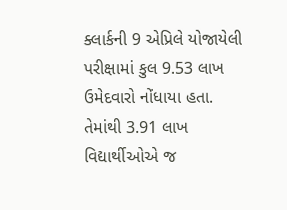ક્લાર્કની 9 એપ્રિલે યોજાયેલી પરીક્ષામાં કુલ 9.53 લાખ ઉમેદવારો નોંધાયા હતા. તેમાંથી 3.91 લાખ વિદ્યાર્થીઓએ જ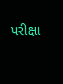પરીક્ષા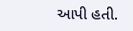આપી હતી.